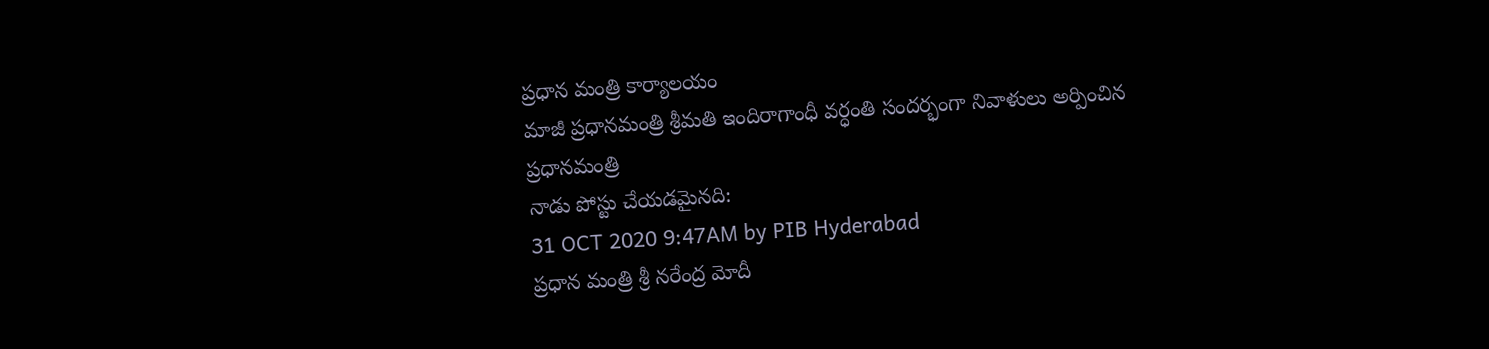ప్రధాన మంత్రి కార్యాలయం
మాజీ ప్రధానమంత్రి శ్రీమతి ఇందిరాగాంధీ వర్ధంతి సందర్భంగా నివాళులు అర్పించిన ప్రధానమంత్రి
నాడు పోస్టు చేయడమైనది:
31 OCT 2020 9:47AM by PIB Hyderabad
ప్రధాన మంత్రి శ్రీ నరేంద్ర మోదీ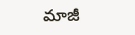మాజీ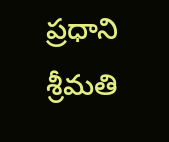ప్రధాని శ్రీమతి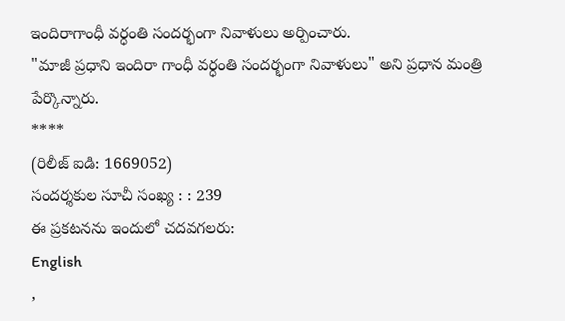ఇందిరాగాంధీ వర్ధంతి సందర్భంగా నివాళులు అర్పించారు.
"మాజీ ప్రధాని ఇందిరా గాంధీ వర్ధంతి సందర్భంగా నివాళులు" అని ప్రధాన మంత్రి పేర్కొన్నారు.
****
(రిలీజ్ ఐడి: 1669052)
సందర్శకుల సూచీ సంఖ్య : : 239
ఈ ప్రకటనను ఇందులో చదవగలరు:
English
,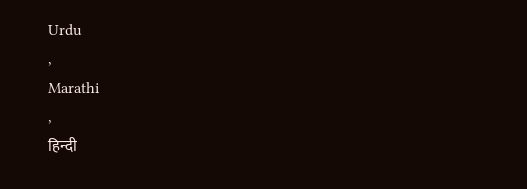Urdu
,
Marathi
,
हिन्दी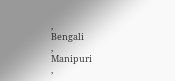,
Bengali
,
Manipuri
,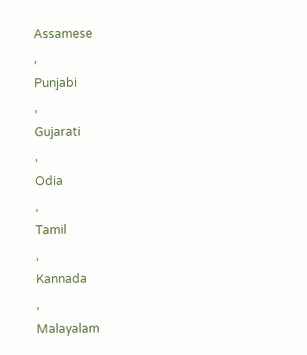Assamese
,
Punjabi
,
Gujarati
,
Odia
,
Tamil
,
Kannada
,
Malayalam